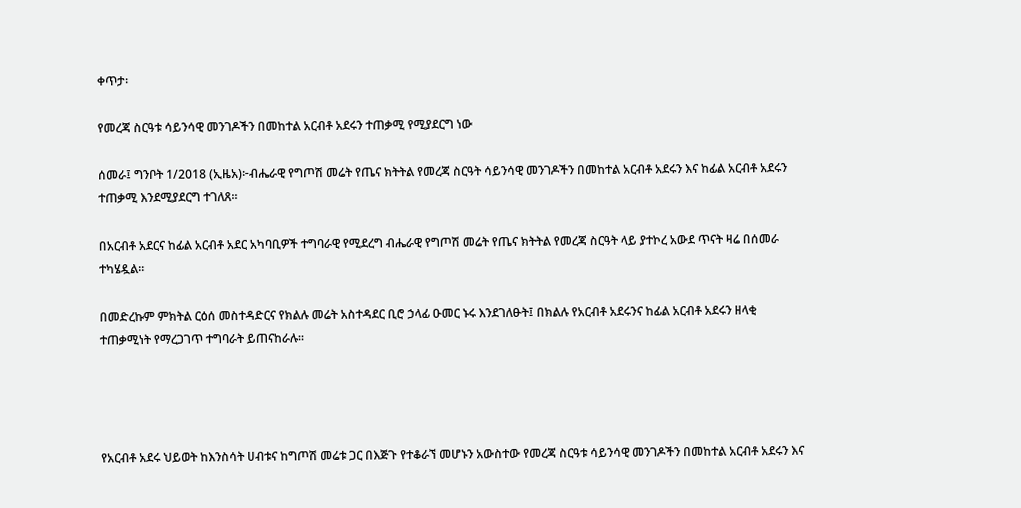ቀጥታ፡

የመረጃ ስርዓቱ ሳይንሳዊ መንገዶችን በመከተል አርብቶ አደሩን ተጠቃሚ የሚያደርግ ነው

ሰመራ፤ ግንቦት 1/2018 (ኢዜአ)፦ብሔራዊ የግጦሽ መሬት የጤና ክትትል የመረጃ ስርዓት ሳይንሳዊ መንገዶችን በመከተል አርብቶ አደሩን እና ከፊል አርብቶ አደሩን ተጠቃሚ እንደሚያደርግ ተገለጸ።

በአርብቶ አደርና ከፊል አርብቶ አደር አካባቢዎች ተግባራዊ የሚደረግ ብሔራዊ የግጦሽ መሬት የጤና ክትትል የመረጃ ስርዓት ላይ ያተኮረ አውደ ጥናት ዛሬ በሰመራ ተካሄዷል።

በመድረኩም ምክትል ርዕሰ መስተዳድርና የክልሉ መሬት አስተዳደር ቢሮ ኃላፊ ዑመር ኑሩ እንደገለፁት፤ በክልሉ የአርብቶ አደሩንና ከፊል አርብቶ አደሩን ዘላቂ ተጠቃሚነት የማረጋገጥ ተግባራት ይጠናከራሉ።




የአርብቶ አደሩ ህይወት ከእንስሳት ሀብቱና ከግጦሽ መሬቱ ጋር በእጅጉ የተቆራኘ መሆኑን አውስተው የመረጃ ስርዓቱ ሳይንሳዊ መንገዶችን በመከተል አርብቶ አደሩን እና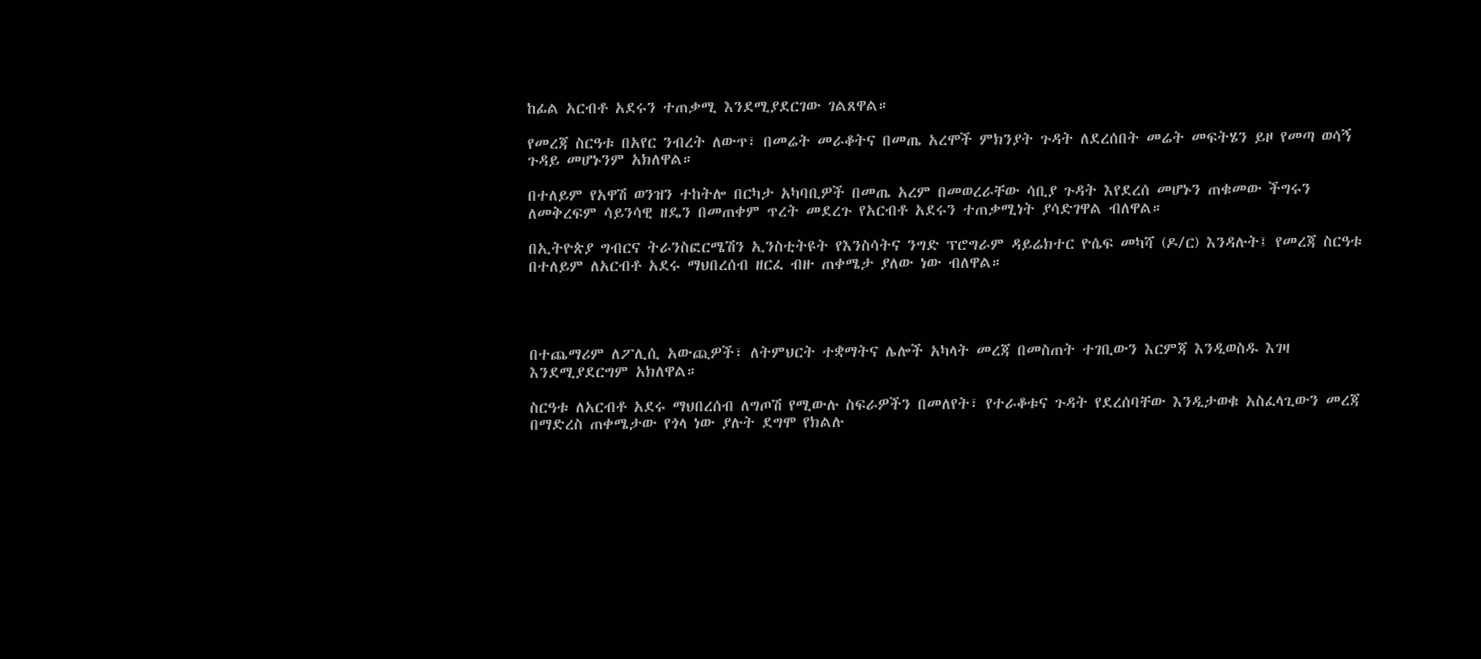ከፊል አርብቶ አደሩን ተጠቃሚ እንደሚያደርገው ገልጸዋል።

የመረጃ ስርዓቱ በአየር ንብረት ለውጥ፣ በመሬት መራቆትና በመጤ አረሞች ምክንያት ጉዳት ለደረሰበት መሬት መፍትሄን ይዞ የመጣ ወሳኝ ጉዳይ መሆኑንም አክለዋል።

በተለይም የአዋሽ ወንዝን ተከትሎ በርካታ አካባቢዎች በመጤ አረም በመወረራቸው ሳቢያ ጉዳት እየደረሰ መሆኑን ጠቁመው ችግሩን ለመቅረፍም ሳይንሳዊ ዘዴን በመጠቀም ጥረት መደረጉ የአርብቶ አደሩን ተጠቃሚነት ያሳድገዋል ብለዋል።

በኢትዮጵያ ግብርና ትራንስፎርሜሽን ኢንስቲትዩት የእንስሳትና ንግድ ፕሮግራም ዳይሬክተር ዮሴፍ መካሻ (ዶ/ር) እንዳሉት፤ የመረጃ ስርዓቱ በተለይም ለአርብቶ አደሩ ማህበረሰብ ዘርፈ ብዙ ጠቀሜታ ያለው ነው ብለዋል።




በተጨማሪም ለፖሊሲ አውጪዎች፣ ለትምህርት ተቋማትና ሌሎች አካላት መረጃ በመስጠት ተገቢውን እርምጃ እንዲወስዱ እገዛ እንደሚያደርግም አክለዋል።

ስርዓቱ ለአርብቶ አደሩ ማህበረሰብ ለግጦሽ የሚውሉ ስፍራዎችን በመለየት፣ የተራቆቱና ጉዳት የደረሰባቸው እንዲታወቁ አስፈላጊውን መረጃ በማድረስ ጠቀሜታው የጎላ ነው ያሉት ደግሞ የክልሉ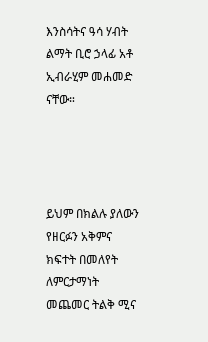እንስሳትና ዓሳ ሃብት ልማት ቢሮ ኃላፊ አቶ ኢብራሂም መሐመድ ናቸው።




ይህም በክልሉ ያለውን የዘርፉን አቅምና ክፍተት በመለየት ለምርታማነት መጨመር ትልቅ ሚና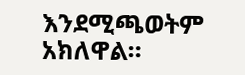እንደሚጫወትም አክለዋል።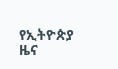የኢትዮጵያ ዜና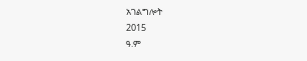አገልግሎት
2015
ዓ.ም